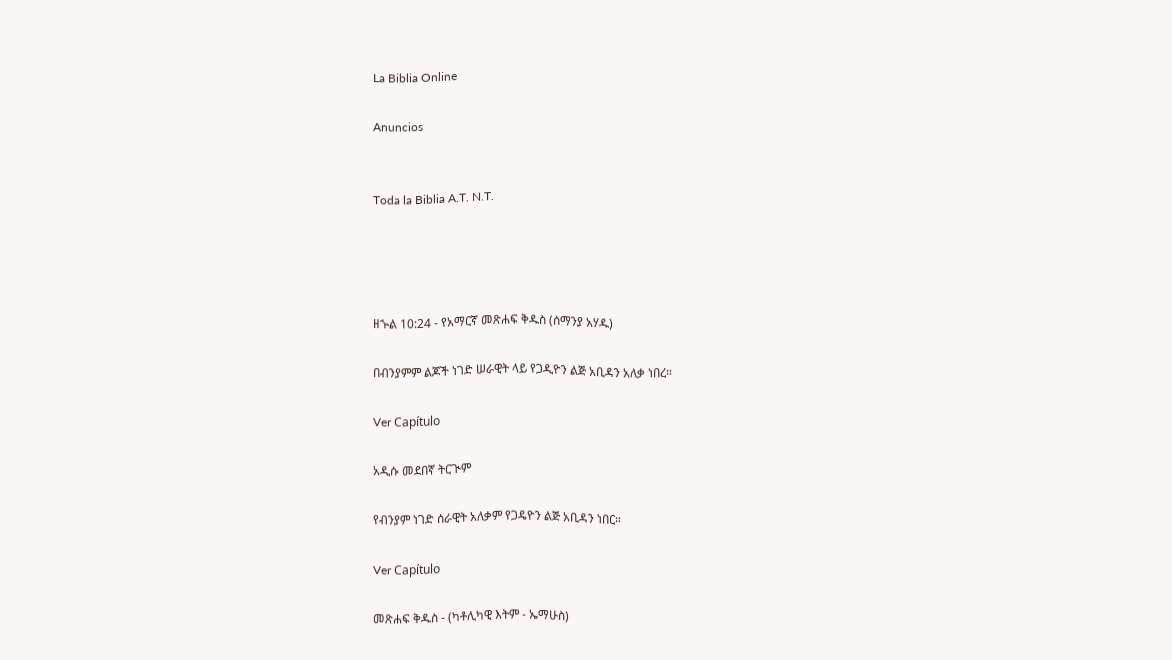La Biblia Online

Anuncios


Toda la Biblia A.T. N.T.




ዘኍል 10:24 - የአማርኛ መጽሐፍ ቅዱስ (ሰማንያ አሃዱ)

በብንያምም ልጆች ነገድ ሠራዊት ላይ የጋዲዮን ልጅ አቢዳን አለቃ ነበረ።

Ver Capítulo

አዲሱ መደበኛ ትርጒም

የብንያም ነገድ ሰራዊት አለቃም የጋዴዮን ልጅ አቢዳን ነበር።

Ver Capítulo

መጽሐፍ ቅዱስ - (ካቶሊካዊ እትም - ኤማሁስ)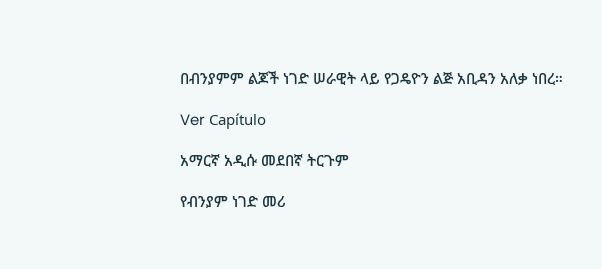በብንያምም ልጆች ነገድ ሠራዊት ላይ የጋዴዮን ልጅ አቢዳን አለቃ ነበረ።

Ver Capítulo

አማርኛ አዲሱ መደበኛ ትርጉም

የብንያም ነገድ መሪ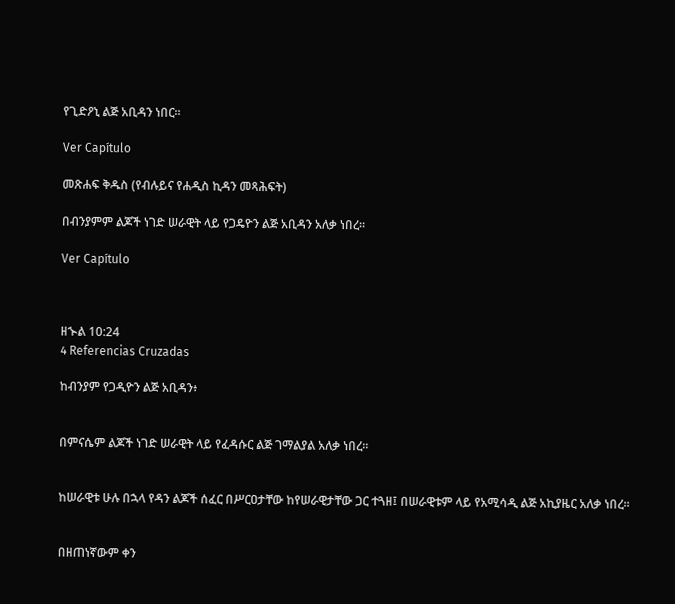የጊድዖኒ ልጅ አቢዳን ነበር።

Ver Capítulo

መጽሐፍ ቅዱስ (የብሉይና የሐዲስ ኪዳን መጻሕፍት)

በብንያምም ልጆች ነገድ ሠራዊት ላይ የጋዴዮን ልጅ አቢዳን አለቃ ነበረ።

Ver Capítulo



ዘኍል 10:24
4 Referencias Cruzadas

ከብንያም የጋዲዮን ልጅ አቢዳን፥


በምናሴም ልጆች ነገድ ሠራዊት ላይ የፈዳሱር ልጅ ገማልያል አለቃ ነበረ።


ከሠራዊቱ ሁሉ በኋላ የዳን ልጆች ሰፈር በሥርዐታቸው ከየሠራዊታቸው ጋር ተጓዘ፤ በሠራዊቱም ላይ የአሚሳዲ ልጅ አኪያዜር አለቃ ነበረ።


በዘጠነኛውም ቀን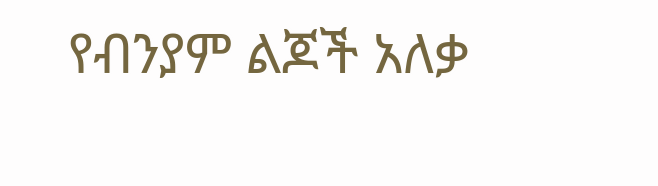የብንያም ልጆች አለቃ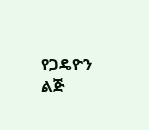የጋዴዮን ልጅ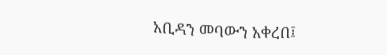አቢዳን መባውን አቀረበ፤